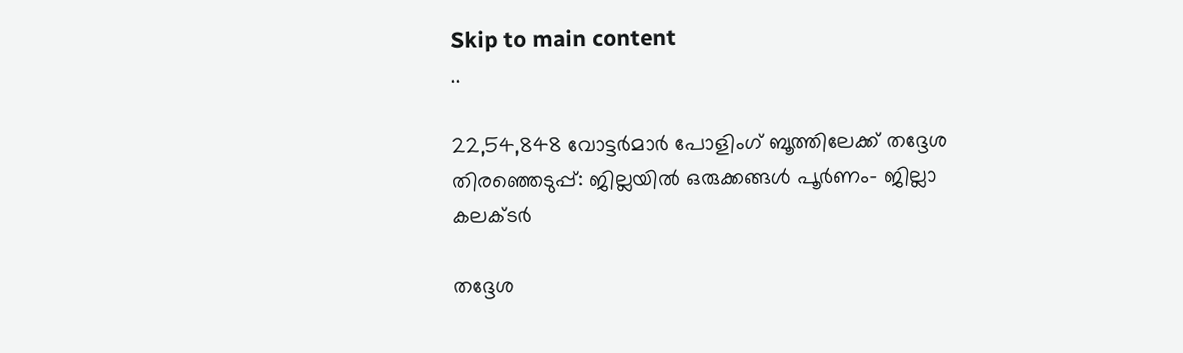Skip to main content
..

22,54,848 വോട്ടര്‍മാര്‍ പോളിംഗ് ബൂത്തിലേക്ക് തദ്ദേശ തിരഞ്ഞെടുപ്പ്: ജില്ലയില്‍ ഒരുക്കങ്ങള്‍ പൂര്‍ണം- ജില്ലാ കലക്ടര്‍

തദ്ദേശ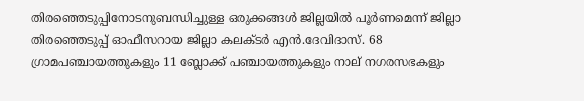തിരഞ്ഞെടുപ്പിനോടനുബന്ധിച്ചുള്ള ഒരുക്കങ്ങള്‍ ജില്ലയില്‍ പൂര്‍ണമെന്ന് ജില്ലാ തിരഞ്ഞെടുപ്പ് ഓഫീസറായ ജില്ലാ കലക്ടര്‍ എന്‍.ദേവിദാസ്. 68 ഗ്രാമപഞ്ചായത്തുകളും 11 ബ്ലോക്ക് പഞ്ചായത്തുകളും നാല് നഗരസഭകളും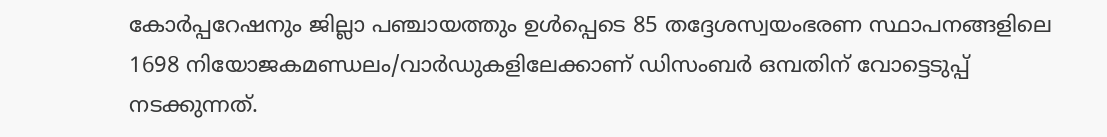കോര്‍പ്പറേഷനും ജില്ലാ പഞ്ചായത്തും ഉള്‍പ്പെടെ 85 തദ്ദേശസ്വയംഭരണ സ്ഥാപനങ്ങളിലെ 1698 നിയോജകമണ്ഡലം/വാര്‍ഡുകളിലേക്കാണ് ഡിസംബര്‍ ഒമ്പതിന് വോട്ടെടുപ്പ് നടക്കുന്നത്.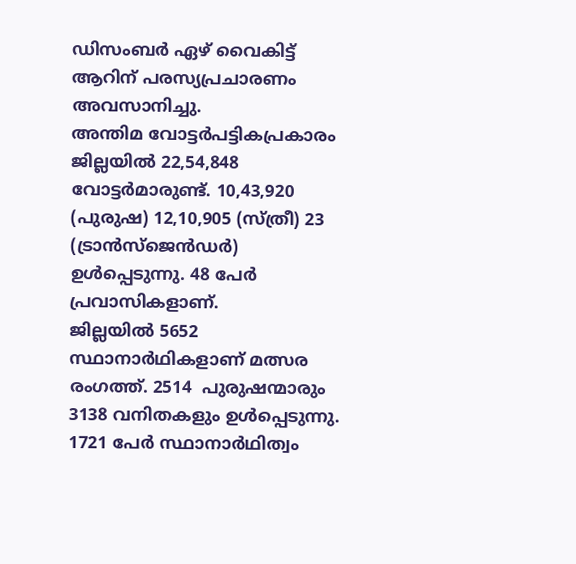ഡിസംബര്‍ ഏഴ് വൈകിട്ട് ആറിന് പരസ്യപ്രചാരണം അവസാനിച്ചു.
അന്തിമ വോട്ടര്‍പട്ടികപ്രകാരം ജില്ലയില്‍ 22,54,848 വോട്ടര്‍മാരുണ്ട്. 10,43,920 (പുരുഷ) 12,10,905 (സ്ത്രീ) 23 (ട്രാന്‍സ്‌ജെന്‍ഡര്‍) ഉള്‍പ്പെടുന്നു. 48 പേര്‍ പ്രവാസികളാണ്.
ജില്ലയില്‍ 5652 സ്ഥാനാര്‍ഥികളാണ് മത്സര രംഗത്ത്. 2514  പുരുഷന്മാരും   3138 വനിതകളും ഉള്‍പ്പെടുന്നു. 1721 പേര്‍ സ്ഥാനാര്‍ഥിത്വം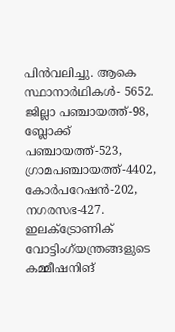പിന്‍വലിച്ചു. ആകെ സ്ഥാനാര്‍ഥികള്‍- 5652. ജില്ലാ പഞ്ചായത്ത്-98, ബ്ലോക്ക് പഞ്ചായത്ത്-523, ഗ്രാമപഞ്ചായത്ത്-4402, കോര്‍പറേഷന്‍-202, നഗരസഭ-427.
ഇലക്ട്രോണിക് വോട്ടിംഗ്‌യന്ത്രങ്ങളുടെ കമ്മീഷനിങ്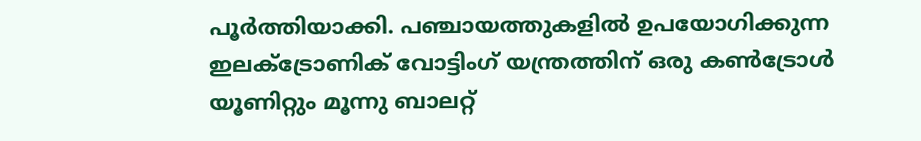പൂര്‍ത്തിയാക്കി. പഞ്ചായത്തുകളില്‍ ഉപയോഗിക്കുന്ന ഇലക്ട്രോണിക് വോട്ടിംഗ് യന്ത്രത്തിന് ഒരു കണ്‍ട്രോള്‍ യൂണിറ്റും മൂന്നു ബാലറ്റ്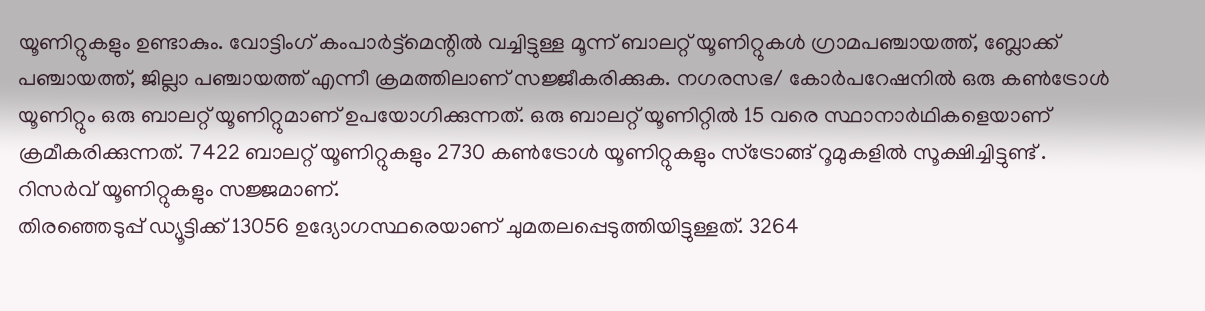യൂണിറ്റുകളും ഉണ്ടാകും. വോട്ടിംഗ് കംപാര്‍ട്ട്മെന്റില്‍ വച്ചിട്ടുള്ള മൂന്ന് ബാലറ്റ് യൂണിറ്റുകള്‍ ഗ്രാമപഞ്ചായത്ത്, ബ്ലോക്ക് പഞ്ചായത്ത്, ജില്ലാ പഞ്ചായത്ത് എന്നീ ക്രമത്തിലാണ് സജ്ജീകരിക്കുക. നഗരസഭ/ കോര്‍പറേഷനില്‍ ഒരു കണ്‍ട്രോള്‍ യൂണിറ്റും ഒരു ബാലറ്റ് യൂണിറ്റുമാണ് ഉപയോഗിക്കുന്നത്. ഒരു ബാലറ്റ് യൂണിറ്റില്‍ 15 വരെ സ്ഥാനാര്‍ഥികളെയാണ് ക്രമീകരിക്കുന്നത്. 7422 ബാലറ്റ് യൂണിറ്റുകളും 2730 കണ്‍ട്രോള്‍ യൂണിറ്റുകളും സ്‌ട്രോങ്ങ് റൂമുകളില്‍ സൂക്ഷിച്ചിട്ടുണ്ട് . റിസര്‍വ് യൂണിറ്റുകളും സജ്ജമാണ്.
തിരഞ്ഞെടുപ്പ് ഡ്യൂട്ടിക്ക് 13056 ഉദ്യോഗസ്ഥരെയാണ് ചുമതലപ്പെടുത്തിയിട്ടുള്ളത്. 3264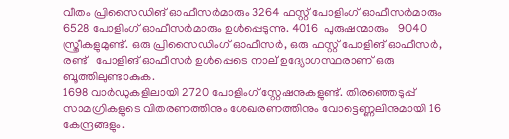വീതം പ്രിസൈഡിങ് ഓഫീസര്‍മാരും 3264 ഫസ്റ്റ് പോളിംഗ് ഓഫീസര്‍മാരും 6528 പോളിംഗ് ഓഫീസര്‍മാരും ഉള്‍പ്പെടുന്നു. 4016  പുരുഷന്മാരും   9040 സ്ത്രീകളുമുണ്ട്. ഒരു പ്രിസൈഡിംഗ് ഓഫീസര്‍, ഒരു ഫസ്റ്റ് പോളിങ് ഓഫീസര്‍, രണ്ട്   പോളിങ് ഓഫീസര്‍ ഉള്‍പ്പെടെ നാല് ഉദ്യോഗസ്ഥരാണ് ഒരു ബൂത്തിലുണ്ടാകുക.
1698 വാര്‍ഡുകളിലായി 2720 പോളിംഗ് സ്റ്റേഷനുകളുണ്ട്. തിരഞ്ഞെടുപ്പ് സാമഗ്രികളുടെ വിതരണത്തിനും ശേഖരണത്തിനും വോട്ടെണ്ണലിനുമായി 16 കേന്ദ്രങ്ങളും.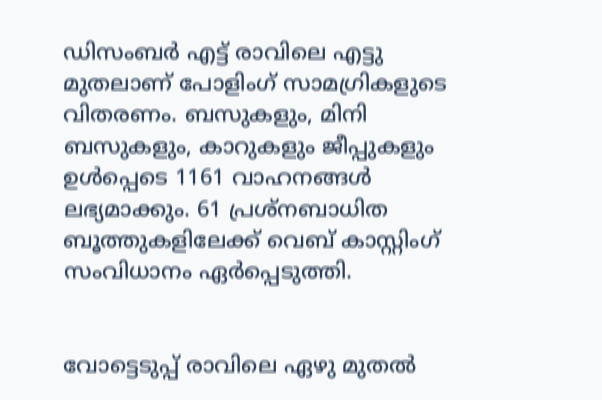ഡിസംബര്‍ എട്ട് രാവിലെ എട്ടു മുതലാണ് പോളിംഗ് സാമഗ്രികളുടെ വിതരണം. ബസുകളും, മിനി ബസുകളും, കാറുകളും ജീപ്പുകളും ഉള്‍പ്പെടെ 1161 വാഹനങ്ങള്‍ ലഭ്യമാക്കും. 61 പ്രശ്‌നബാധിത ബൂത്തുകളിലേക്ക് വെബ് കാസ്റ്റിംഗ് സംവിധാനം ഏര്‍പ്പെടുത്തി.


വോട്ടെടുപ്പ് രാവിലെ ഏഴു മുതല്‍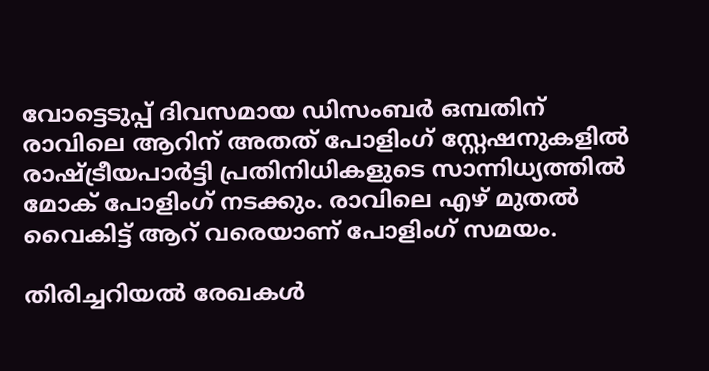വോട്ടെടുപ്പ് ദിവസമായ ഡിസംബര്‍ ഒമ്പതിന് രാവിലെ ആറിന് അതത് പോളിംഗ് സ്റ്റേഷനുകളില്‍ രാഷ്ട്രീയപാര്‍ട്ടി പ്രതിനിധികളുടെ സാന്നിധ്യത്തില്‍ മോക് പോളിംഗ് നടക്കും. രാവിലെ എഴ് മുതല്‍ വൈകിട്ട് ആറ് വരെയാണ് പോളിംഗ് സമയം.

തിരിച്ചറിയല്‍ രേഖകള്‍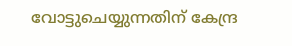വോട്ടുചെയ്യുന്നതിന് കേന്ദ്ര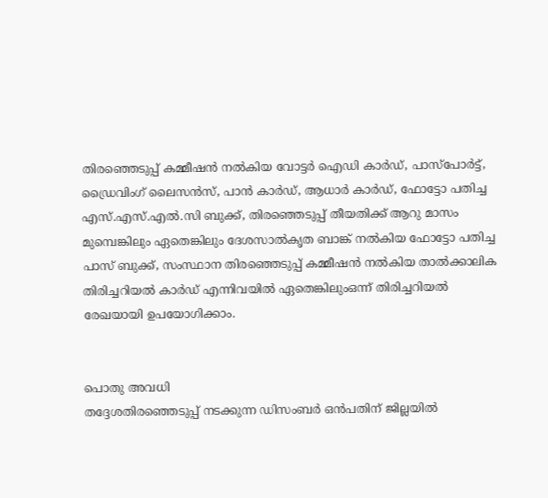തിരഞ്ഞെടുപ്പ് കമ്മീഷന്‍ നല്‍കിയ വോട്ടര്‍ ഐഡി കാര്‍ഡ്, പാസ്‌പോര്‍ട്ട്, ഡ്രൈവിംഗ് ലൈസന്‍സ്, പാന്‍ കാര്‍ഡ്, ആധാര്‍ കാര്‍ഡ്, ഫോട്ടോ പതിച്ച എസ്.എസ്.എല്‍.സി ബുക്ക്, തിരഞ്ഞെടുപ്പ് തീയതിക്ക് ആറു മാസം മുമ്പെങ്കിലും ഏതെങ്കിലും ദേശസാല്‍കൃത ബാങ്ക് നല്‍കിയ ഫോട്ടോ പതിച്ച പാസ് ബുക്ക്, സംസ്ഥാന തിരഞ്ഞെടുപ്പ് കമ്മീഷന്‍ നല്‍കിയ താല്‍ക്കാലിക തിരിച്ചറിയല്‍ കാര്‍ഡ് എന്നിവയില്‍ ഏതെങ്കിലുംഒന്ന് തിരിച്ചറിയല്‍ രേഖയായി ഉപയോഗിക്കാം.


പൊതു അവധി
തദ്ദേശതിരഞ്ഞെടുപ്പ് നടക്കുന്ന ഡിസംബര്‍ ഒന്‍പതിന് ജില്ലയില്‍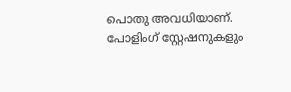പൊതു അവധിയാണ്. പോളിംഗ് സ്റ്റേഷനുകളും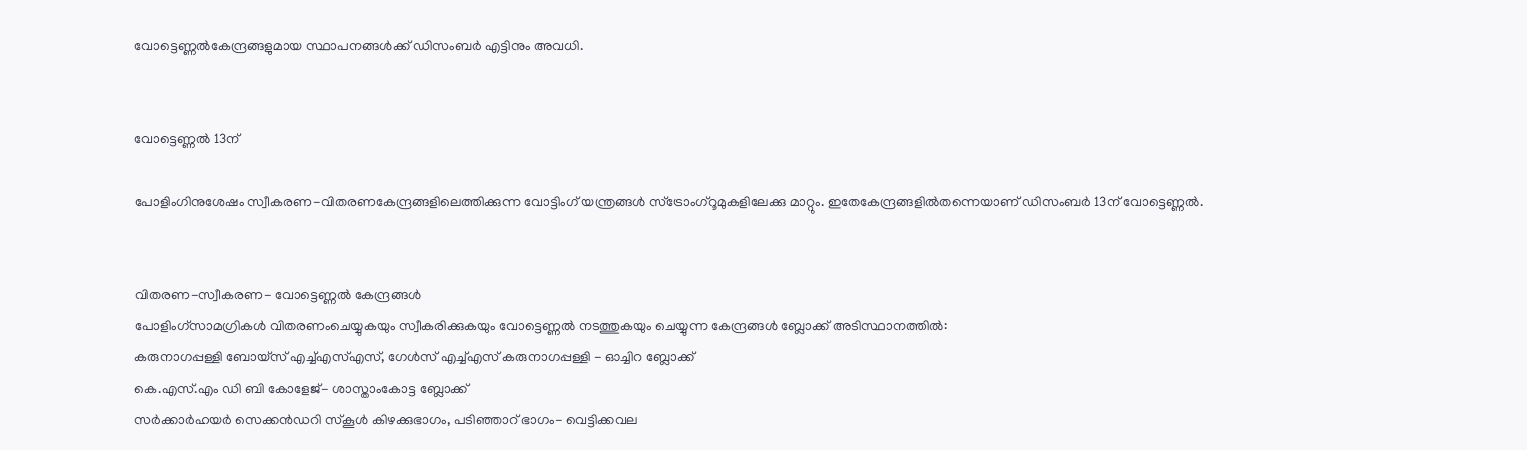വോട്ടെണ്ണല്‍കേന്ദ്രങ്ങളുമായ സ്ഥാപനങ്ങള്‍ക്ക് ഡിസംബര്‍ എട്ടിനും അവധി.


വോട്ടെണ്ണല്‍ 13ന്

പോളിംഗിനുശേഷം സ്വീകരണ-വിതരണകേന്ദ്രങ്ങളിലെത്തിക്കുന്ന വോട്ടിംഗ് യന്ത്രങ്ങള്‍ സ്ട്രോംഗ്‌റൂമുകളിലേക്കു മാറ്റും. ഇതേകേന്ദ്രങ്ങളില്‍തന്നെയാണ് ഡിസംബര്‍ 13ന് വോട്ടെണ്ണല്‍.


വിതരണ-സ്വീകരണ- വോട്ടെണ്ണല്‍ കേന്ദ്രങ്ങള്‍
പോളിംഗ്‌സാമഗ്രികള്‍ വിതരണംചെയ്യുകയും സ്വീകരിക്കുകയും വോട്ടെണ്ണല്‍ നടത്തുകയും ചെയ്യുന്ന കേന്ദ്രങ്ങള്‍ ബ്ലോക്ക് അടിസ്ഥാനത്തില്‍:
കരുനാഗപ്പള്ളി ബോയ്‌സ് എച്ച്എസ്എസ്, ഗേള്‍സ് എച്ച്എസ് കരുനാഗപ്പള്ളി - ഓച്ചിറ ബ്ലോക്ക്
കെ.എസ്.എം ഡി ബി കോളേജ്- ശാസ്താംകോട്ട ബ്ലോക്ക്
സര്‍ക്കാര്‍ഹയര്‍ സെക്കന്‍ഡറി സ്‌കൂള്‍ കിഴക്കുഭാഗം, പടിഞ്ഞാറ് ഭാഗം- വെട്ടിക്കവല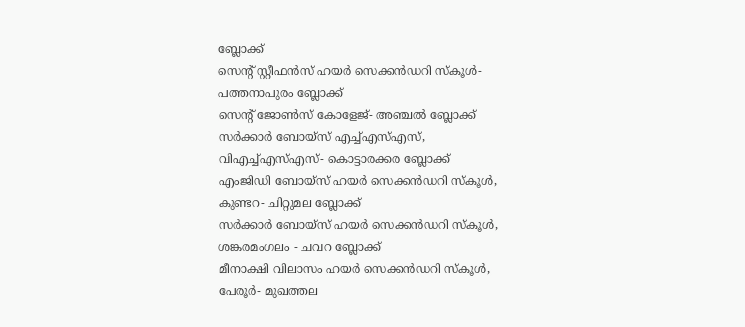ബ്ലോക്ക്
സെന്റ് സ്റ്റീഫന്‍സ് ഹയര്‍ സെക്കന്‍ഡറി സ്‌കൂള്‍- പത്തനാപുരം ബ്ലോക്ക്
സെന്റ് ജോണ്‍സ് കോളേജ്- അഞ്ചല്‍ ബ്ലോക്ക്
സര്‍ക്കാര്‍ ബോയ്‌സ് എച്ച്എസ്എസ്, വിഎച്ച്എസ്എസ്- കൊട്ടാരക്കര ബ്ലോക്ക്
എംജിഡി ബോയ്‌സ് ഹയര്‍ സെക്കന്‍ഡറി സ്‌കൂള്‍, കുണ്ടറ- ചിറ്റുമല ബ്ലോക്ക്
സര്‍ക്കാര്‍ ബോയ്‌സ് ഹയര്‍ സെക്കന്‍ഡറി സ്‌കൂള്‍, ശങ്കരമംഗലം - ചവറ ബ്ലോക്ക്
മീനാക്ഷി വിലാസം ഹയര്‍ സെക്കന്‍ഡറി സ്‌കൂള്‍, പേരൂര്‍- മുഖത്തല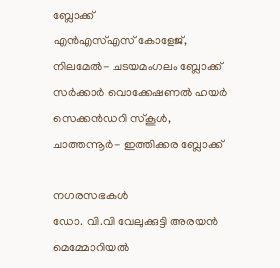ബ്ലോക്ക്
എന്‍എസ്എസ് കോളേജ്, നിലമേല്‍- ചടയമംഗലം ബ്ലോക്ക്
സര്‍ക്കാര്‍ വൊക്കേഷണല്‍ ഹയര്‍ സെക്കന്‍ഡറി സ്‌കൂള്‍, ചാത്തന്നൂര്‍- ഇത്തിക്കര ബ്ലോക്ക്

നഗരസഭകള്‍
ഡോ. വി.വി വേലുക്കുട്ടി അരയന്‍ മെമ്മോറിയല്‍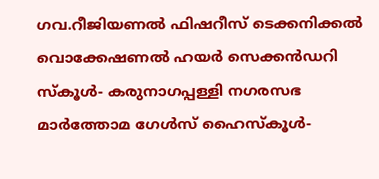ഗവ.റീജിയണല്‍ ഫിഷറീസ് ടെക്കനിക്കല്‍ വൊക്കേഷണല്‍ ഹയര്‍ സെക്കന്‍ഡറി സ്‌കൂള്‍- കരുനാഗപ്പള്ളി നഗരസഭ
മാര്‍ത്തോമ ഗേള്‍സ് ഹൈസ്‌കൂള്‍-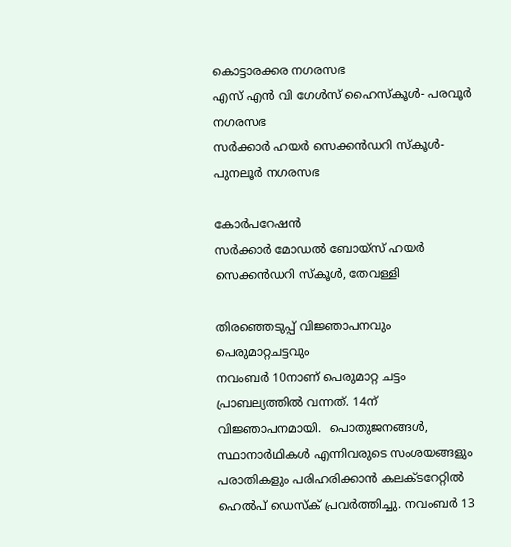കൊട്ടാരക്കര നഗരസഭ
എസ് എന്‍ വി ഗേള്‍സ് ഹൈസ്‌കൂള്‍- പരവൂര്‍ നഗരസഭ
സര്‍ക്കാര്‍ ഹയര്‍ സെക്കന്‍ഡറി സ്‌കൂള്‍- പുനലൂര്‍ നഗരസഭ

കോര്‍പറേഷന്‍
സര്‍ക്കാര്‍ മോഡല്‍ ബോയ്‌സ് ഹയര്‍ സെക്കന്‍ഡറി സ്‌കൂള്‍, തേവള്ളി

തിരഞ്ഞെടുപ്പ് വിജ്ഞാപനവും പെരുമാറ്റചട്ടവും
നവംബര്‍ 10നാണ് പെരുമാറ്റ ചട്ടം പ്രാബല്യത്തില്‍ വന്നത്. 14ന് വിജ്ഞാപനമായി.  പൊതുജനങ്ങള്‍, സ്ഥാനാര്‍ഥികള്‍ എന്നിവരുടെ സംശയങ്ങളും പരാതികളും പരിഹരിക്കാന്‍ കലക്ടറേറ്റില്‍ ഹെല്‍പ് ഡെസ്‌ക് പ്രവര്‍ത്തിച്ചു. നവംബര്‍ 13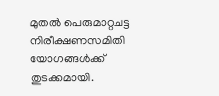മുതല്‍ പെരുമാറ്റചട്ട നിരീക്ഷണസമിതി യോഗങ്ങള്‍ക്ക് തുടക്കമായി.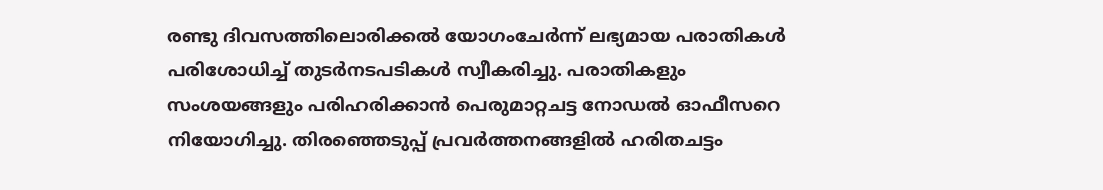രണ്ടു ദിവസത്തിലൊരിക്കല്‍ യോഗംചേര്‍ന്ന് ലഭ്യമായ പരാതികള്‍ പരിശോധിച്ച് തുടര്‍നടപടികള്‍ സ്വീകരിച്ചു. പരാതികളും സംശയങ്ങളും പരിഹരിക്കാന്‍ പെരുമാറ്റചട്ട നോഡല്‍ ഓഫീസറെ നിയോഗിച്ചു. തിരഞ്ഞെടുപ്പ് പ്രവര്‍ത്തനങ്ങളില്‍ ഹരിതചട്ടം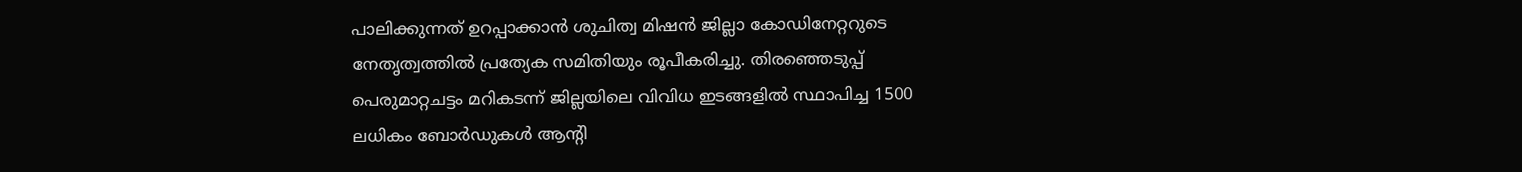പാലിക്കുന്നത് ഉറപ്പാക്കാന്‍ ശുചിത്വ മിഷന്‍ ജില്ലാ കോഡിനേറ്ററുടെ നേതൃത്വത്തില്‍ പ്രത്യേക സമിതിയും രൂപീകരിച്ചു. തിരഞ്ഞെടുപ്പ് പെരുമാറ്റചട്ടം മറികടന്ന് ജില്ലയിലെ വിവിധ ഇടങ്ങളില്‍ സ്ഥാപിച്ച 1500 ലധികം ബോര്‍ഡുകള്‍ ആന്റി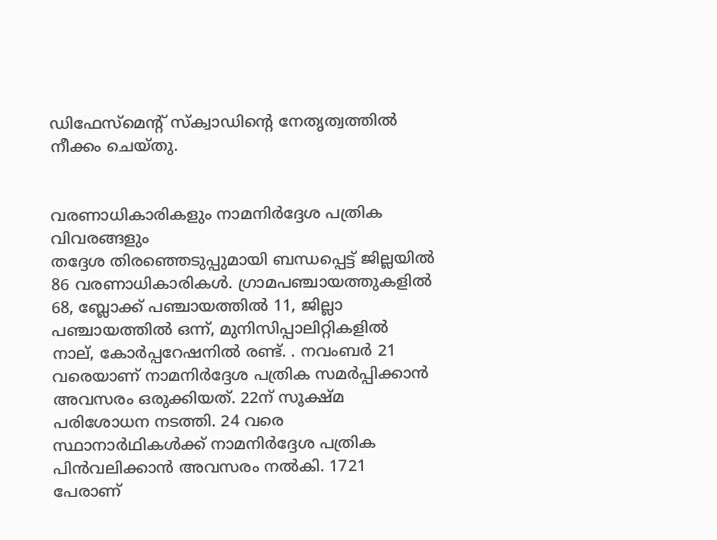ഡിഫേസ്മെന്റ് സ്‌ക്വാഡിന്റെ നേതൃത്വത്തില്‍ നീക്കം ചെയ്തു.


വരണാധികാരികളും നാമനിര്‍ദ്ദേശ പത്രിക വിവരങ്ങളും
തദ്ദേശ തിരഞ്ഞെടുപ്പുമായി ബന്ധപ്പെട്ട് ജില്ലയില്‍ 86 വരണാധികാരികള്‍. ഗ്രാമപഞ്ചായത്തുകളില്‍ 68, ബ്ലോക്ക് പഞ്ചായത്തില്‍ 11, ജില്ലാ പഞ്ചായത്തില്‍ ഒന്ന്, മുനിസിപ്പാലിറ്റികളില്‍ നാല്, കോര്‍പ്പറേഷനില്‍ രണ്ട്. . നവംബര്‍ 21 വരെയാണ് നാമനിര്‍ദ്ദേശ പത്രിക സമര്‍പ്പിക്കാന്‍ അവസരം ഒരുക്കിയത്. 22ന് സൂക്ഷ്മ പരിശോധന നടത്തി. 24 വരെ സ്ഥാനാര്‍ഥികള്‍ക്ക് നാമനിര്‍ദ്ദേശ പത്രിക പിന്‍വലിക്കാന്‍ അവസരം നല്‍കി. 1721 പേരാണ്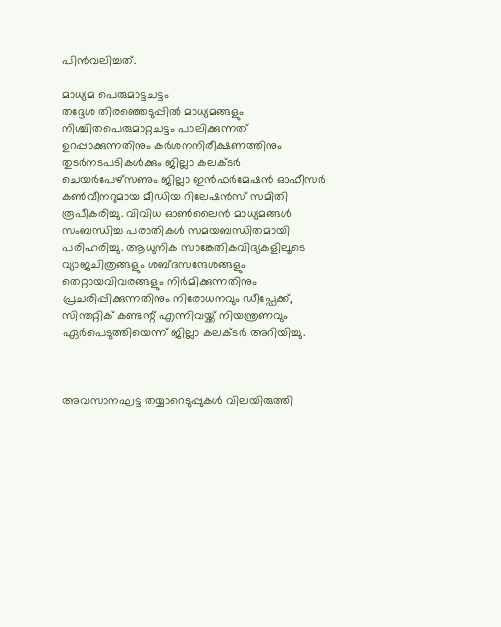പിന്‍വലിച്ചത്.

മാധ്യമ പെരുമാട്ടചട്ടം
തദ്ദേശ തിരഞ്ഞെടുപ്പില്‍ മാധ്യമങ്ങളും നിശ്ചിതപെരുമാറ്റചട്ടം പാലിക്കുന്നത് ഉറപ്പാക്കുന്നതിനും കര്‍ശനനിരീക്ഷണത്തിനും തുടര്‍നടപടികള്‍ക്കും ജില്ലാ കലക്ടര്‍ ചെയര്‍പേഴ്‌സണും ജില്ലാ ഇന്‍ഫര്‍മേഷന്‍ ഓഫീസര്‍ കണ്‍വീനറുമായ മീഡിയ റിലേഷന്‍സ് സമിതി രൂപീകരിച്ചു. വിവിധ ഓണ്‍ലൈന്‍ മാധ്യമങ്ങള്‍ സംബന്ധിച്ച പരാതികള്‍ സമയബന്ധിതമായി പരിഹരിച്ചു. ആധുനിക സാങ്കേതികവിദ്യകളിലൂടെ വ്യാജചിത്രങ്ങളും ശബ്ദസന്ദേശങ്ങളും തെറ്റായവിവരങ്ങളും നിര്‍മിക്കുന്നതിനും പ്രചരിപ്പിക്കുന്നതിനും നിരോധനവും ഡീപ്ഫേക്ക്, സിന്തറ്റിക് കണ്ടന്റ് എന്നിവയ്ക്ക് നിയന്ത്രണവും ഏര്‍പെടുത്തിയെന്ന് ജില്ലാ കലക്ടര്‍ അറിയിച്ചു.



അവസാനഘട്ട തയ്യാറെടുപ്പുകള്‍ വിലയിരുത്തി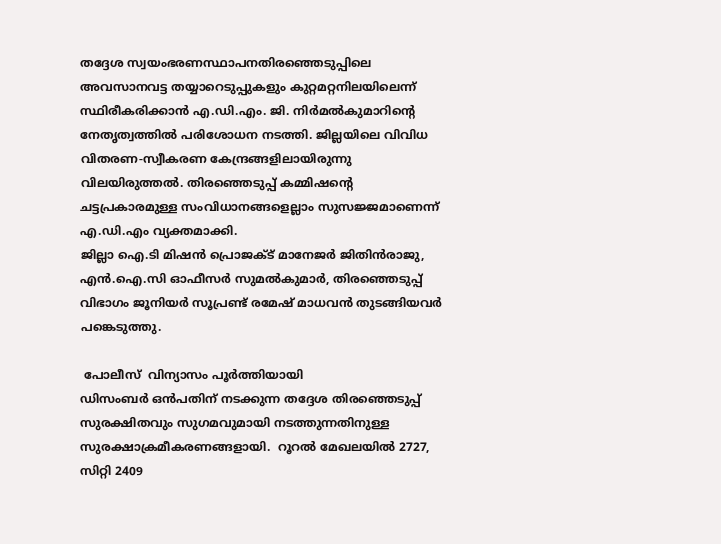തദ്ദേശ സ്വയംഭരണസ്ഥാപനതിരഞ്ഞെടുപ്പിലെ അവസാനവട്ട തയ്യാറെടുപ്പുകളും കുറ്റമറ്റനിലയിലെന്ന് സ്ഥിരീകരിക്കാന്‍ എ.ഡി.എം. ജി. നിര്‍മല്‍കുമാറിന്റെ നേതൃത്വത്തില്‍ പരിശോധന നടത്തി. ജില്ലയിലെ വിവിധ വിതരണ-സ്വീകരണ കേന്ദ്രങ്ങളിലായിരുന്നു വിലയിരുത്തല്‍. തിരഞ്ഞെടുപ്പ് കമ്മിഷന്റെ ചട്ടപ്രകാരമുള്ള സംവിധാനങ്ങളെല്ലാം സുസജ്ജമാണെന്ന് എ.ഡി.എം വ്യക്തമാക്കി.
ജില്ലാ ഐ.ടി മിഷന്‍ പ്രൊജക്ട് മാനേജര്‍ ജിതിന്‍രാജു, എന്‍.ഐ.സി ഓഫീസര്‍ സുമല്‍കുമാര്‍, തിരഞ്ഞെടുപ്പ് വിഭാഗം ജൂനിയര്‍ സൂപ്രണ്ട് രമേഷ് മാധവന്‍ തുടങ്ങിയവര്‍ പങ്കെടുത്തു.

 പോലീസ്  വിന്യാസം പൂര്‍ത്തിയായി
ഡിസംബര്‍ ഒന്‍പതിന് നടക്കുന്ന തദ്ദേശ തിരഞ്ഞെടുപ്പ് സുരക്ഷിതവും സുഗമവുമായി നടത്തുന്നതിനുള്ള സുരക്ഷാക്രമീകരണങ്ങളായി.  റൂറല്‍ മേഖലയില്‍ 2727, സിറ്റി 2409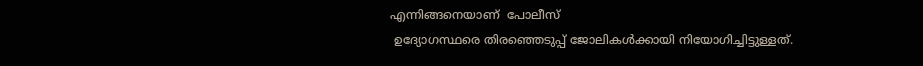എന്നിങ്ങനെയാണ്  പോലീസ്
 ഉദ്യോഗസ്ഥരെ തിരഞ്ഞെടുപ്പ് ജോലികള്‍ക്കായി നിയോഗിച്ചിട്ടുള്ളത്.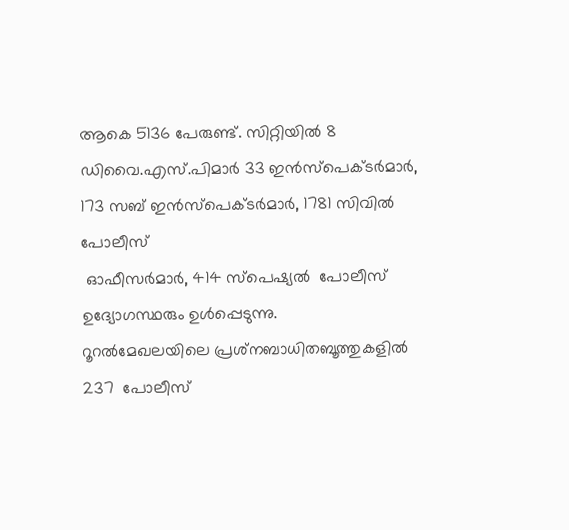ആകെ 5136 പേരുണ്ട്. സിറ്റിയില്‍ 8 ഡിവൈ.എസ്.പിമാര്‍ 33 ഇന്‍സ്‌പെക്ടര്‍മാര്‍, 173 സബ് ഇന്‍സ്‌പെക്ടര്‍മാര്‍, 1781 സിവില്‍  പോലീസ്
 ഓഫീസര്‍മാര്‍, 414 സ്‌പെഷ്യല്‍  പോലീസ്  ഉദ്യോഗസ്ഥരും ഉള്‍പ്പെടുന്നു.
റൂറല്‍മേഖലയിലെ പ്രശ്‌നബാധിതബൂത്തുകളില്‍ 237  പോലീസ്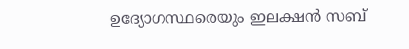ഉദ്യോഗസ്ഥരെയും ഇലക്ഷന്‍ സബ്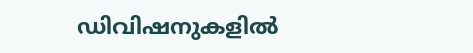ഡിവിഷനുകളില്‍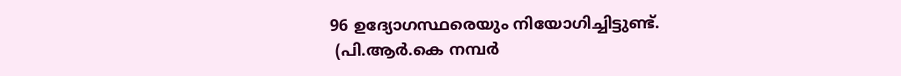96 ഉദ്യോഗസ്ഥരെയും നിയോഗിച്ചിട്ടുണ്ട്.
 (പി.ആര്‍.കെ നമ്പര്‍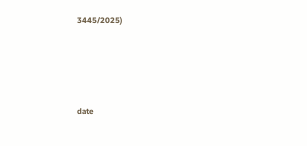3445/2025)





date